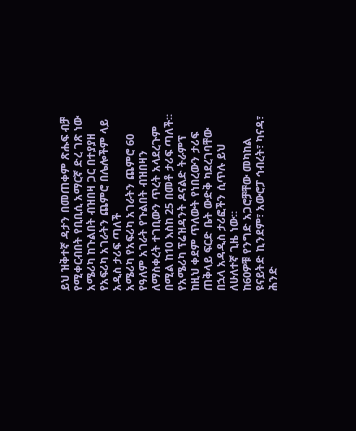ይህ ዝቅተኛ ዳታን በመጠቀም ጽሑፍ ብቻ የሚቀርብበት የቢቢሲ አማርኛ ድረ ገጽ ነው
አሜሪካ ከጉልበት ብዝበዛ ጋር በተያያዘ የአፍሪካ አገራትን ጨምሮ በሌሎችም ላይ አዲስ ታሪፍ ጣለች
አሜሪካ የአፍሪካ አገራትን ጨምሮ 60 የዓለም አገራት የጉልበት ብዝበዛን ለማስቀረት ተገቢውን ጥረት አላደረጉም በሚል ከ10 እስከ 25 በመቶ ታሪፍ ጣለች።
የአሜሪካ ፕሬዝዳንት ዶናልድ ትራምፕ ከዚህ ቀደም ጥለውት የነበረውን ታሪፍ ጠቅላይ ፍርድ ቤት ውድቅ ካደረገባቸው በኋላ አዳዲስ ታሪፎችን ሲጥሉ ይህ ለሁለተኛ ጊዜ ነው።
ከ60ዎቹ የንግድ አጋሮቻቸው መካከል ዩናይትድ ኪንደም፣ አውሮፓ ኅብረት፣ ካናዳ፣ ሕንድ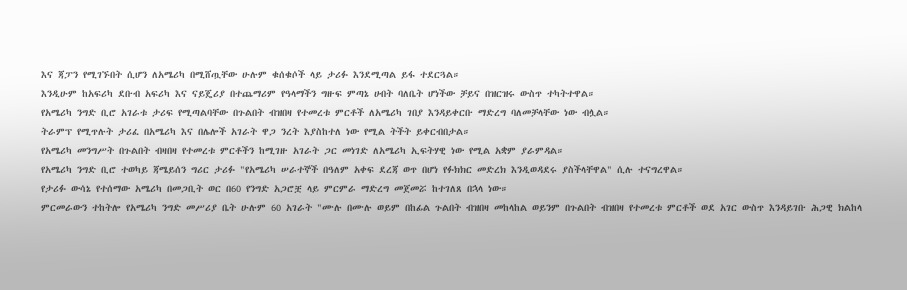እና ጃፓን የሚገኙበት ሲሆን ለአሜሪካ በሚሸጧቸው ሁሉም ቁሰቁሶች ላይ ታሪፉ እንደሚጣል ይፋ ተደርጓል።
እንዲሁም ከአፍሪካ ደቡብ አፍሪካ እና ናይጄሪያ በተጨማሪም የዓላማችን ግዙፍ ምጣኔ ሀብት ባለቤት ሆነችው ቻይና በዝርዝሩ ውስጥ ተካትተዋል።
የአሜሪካ ንግድ ቢሮ አገራቱ ታሪፍ የሚጣልባቸው በጉልበት ብዝበዛ የተመረቱ ምርቶች ለአሜሪካ ገበያ እንዳይቀርቡ ማድረግ ባለመቻላቸው ነው ብሏል።
ትራምፕ የሚጥሉት ታሪፈ በአሜሪካ እና በሌሎች አገራት ዋጋ ንረት እያስከተለ ነው የሚል ትችት ይቀርብበታል።
የአሜሪካ መንግሥት በጉልበት ብዛበዛ የተመረቱ ምርቶችን ከሚገዙ አገራት ጋር መነገድ ለአሜሪካ ኢፍትሃዊ ነው የሚል አቋም ያራምዳል።
የአሜሪካ ንግድ ቢሮ ተወካይ ጃሜይሰን ግሪር ታሪፉ "የአሜሪካ ሠራተኞች በዓለም አቀፍ ደረጃ ወጥ በሆነ የፉክክር መድረክ እንዲወዳደሩ ያስችላቸዋል" ሲሉ ተናግረዋል።
የታሪፉ ውሳኔ የተሰማው አሜሪካ በመጋቢት ወር በ60 የንግድ አጋሮቿ ላይ ምርምራ ማድረግ መጀመሯ ከተገለጸ በኋላ ነው።
ምርመራውን ተከትሎ የአሜሪካ ንግድ መሥሪያ ቤት ሁሉም 60 አገራት "ሙሉ በሙሉ ወይም በከፊል ጉልበት ብዝበዛ መከላከል ወይንም በጉልበት ብዝበዛ የተመረቱ ምርቶች ወደ አገር ውስጥ እንዳይገቡ ሕጋዊ ክልከላ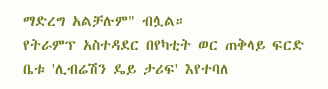ማድረግ አልቻሉም" ብሏል።
የትራምፕ አስተዳደር በየካቲት ወር ጠቅላይ ፍርድ ቤቱ 'ሊብሬሽን ዴይ ታሪፍ' እየተባለ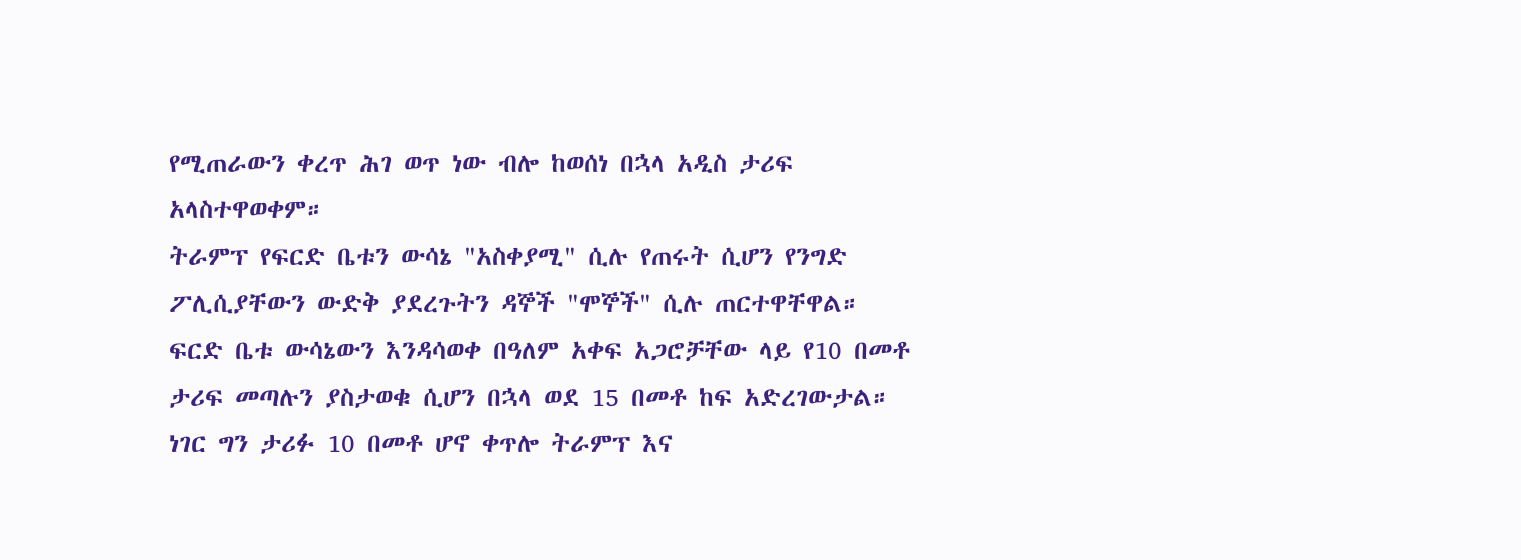የሚጠራውን ቀረጥ ሕገ ወጥ ነው ብሎ ከወሰነ በኋላ አዲስ ታሪፍ አላስተዋወቀም።
ትራምፕ የፍርድ ቤቱን ውሳኔ "አስቀያሚ" ሲሉ የጠሩት ሲሆን የንግድ ፖሊሲያቸውን ውድቅ ያደረጉትን ዳኞች "ሞኞች" ሲሉ ጠርተዋቸዋል።
ፍርድ ቤቱ ውሳኔውን እንዳሳወቀ በዓለም አቀፍ አጋሮቻቸው ላይ የ10 በመቶ ታሪፍ መጣሉን ያስታወቁ ሲሆን በኋላ ወደ 15 በመቶ ከፍ አድረገውታል።
ነገር ግን ታሪፉ 10 በመቶ ሆኖ ቀጥሎ ትራምፕ እና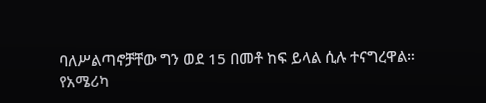ባለሥልጣኖቻቸው ግን ወደ 15 በመቶ ከፍ ይላል ሲሉ ተናግረዋል።
የአሜሪካ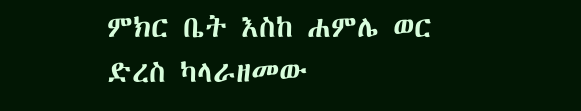ምክር ቤት እስከ ሐምሌ ወር ድረስ ካላራዘመው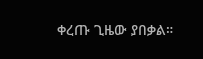ቀረጡ ጊዜው ያበቃል።